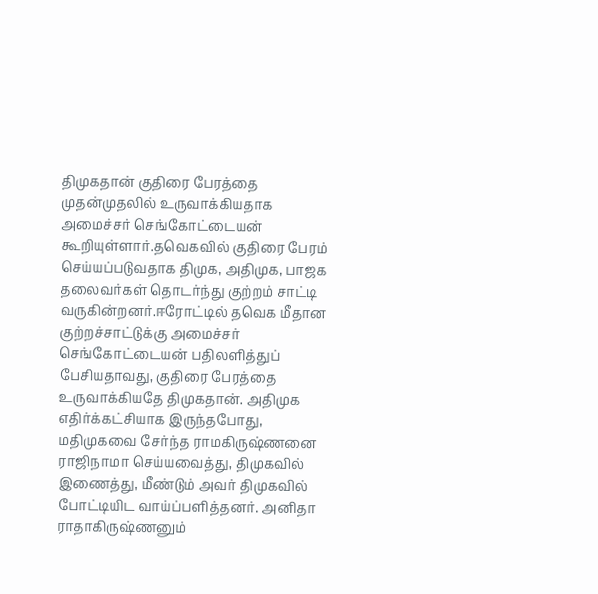திமுகதான் குதிரை பேரத்தை முதன்முதலில் உருவாக்கியதாக அமைச்சர் செங்கோட்டையன் கூறியுள்ளார்.தவெகவில் குதிரை பேரம் செய்யப்படுவதாக திமுக, அதிமுக, பாஜக தலைவர்கள் தொடர்ந்து குற்றம் சாட்டி வருகின்றனர்.ஈரோட்டில் தவெக மீதான குற்றச்சாட்டுக்கு அமைச்சர் செங்கோட்டையன் பதிலளித்துப் பேசியதாவது, குதிரை பேரத்தை உருவாக்கியதே திமுகதான். அதிமுக எதிர்க்கட்சியாக இருந்தபோது, மதிமுகவை சேர்ந்த ராமகிருஷ்ணனை ராஜிநாமா செய்யவைத்து, திமுகவில் இணைத்து, மீண்டும் அவர் திமுகவில் போட்டியிட வாய்ப்பளித்தனர். அனிதா ராதாகிருஷ்ணனும்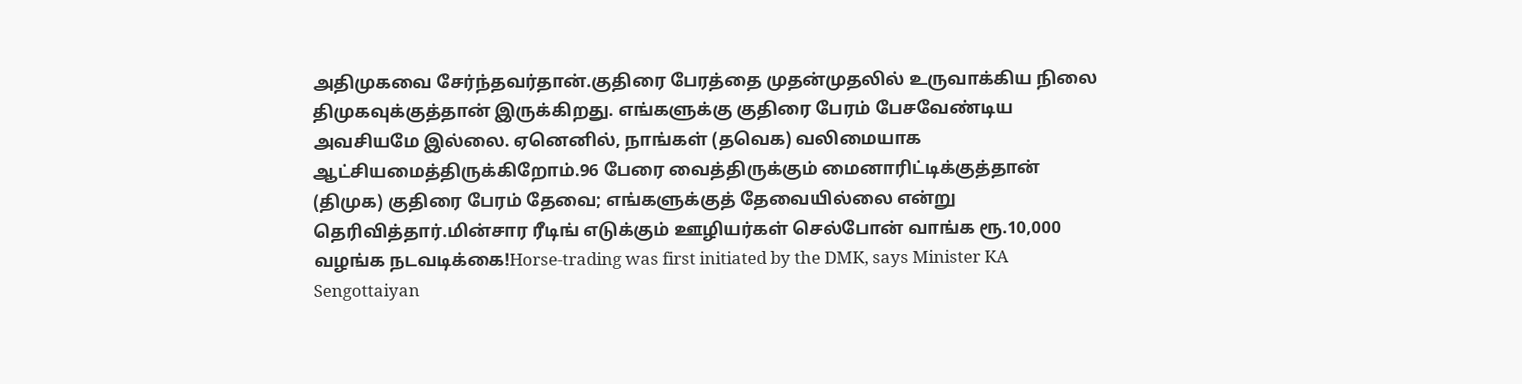அதிமுகவை சேர்ந்தவர்தான்.குதிரை பேரத்தை முதன்முதலில் உருவாக்கிய நிலை திமுகவுக்குத்தான் இருக்கிறது. எங்களுக்கு குதிரை பேரம் பேசவேண்டிய அவசியமே இல்லை. ஏனெனில், நாங்கள் (தவெக) வலிமையாக ஆட்சியமைத்திருக்கிறோம்.96 பேரை வைத்திருக்கும் மைனாரிட்டிக்குத்தான் (திமுக) குதிரை பேரம் தேவை; எங்களுக்குத் தேவையில்லை என்று தெரிவித்தார்.மின்சார ரீடிங் எடுக்கும் ஊழியர்கள் செல்போன் வாங்க ரூ.10,000 வழங்க நடவடிக்கை!Horse-trading was first initiated by the DMK, says Minister KA Sengottaiyan